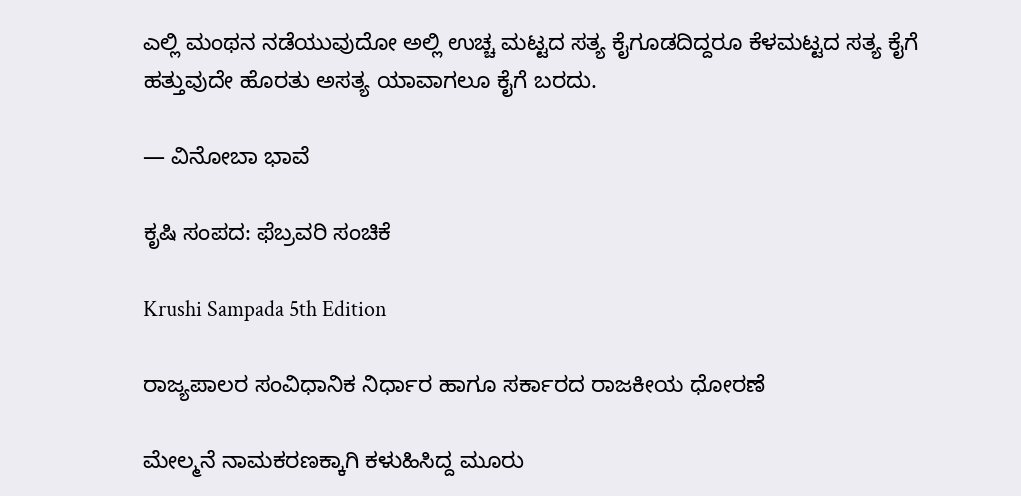ಎಲ್ಲಿ ಮಂಥನ ನಡೆಯುವುದೋ ಅಲ್ಲಿ ಉಚ್ಚ ಮಟ್ಟದ ಸತ್ಯ ಕೈಗೂಡದಿದ್ದರೂ ಕೆಳಮಟ್ಟದ ಸತ್ಯ ಕೈಗೆ ಹತ್ತುವುದೇ ಹೊರತು ಅಸತ್ಯ ಯಾವಾಗಲೂ ಕೈಗೆ ಬರದು.

— ವಿನೋಬಾ ಭಾವೆ

ಕೃಷಿ ಸಂಪದ: ಫೆಬ್ರವರಿ ಸಂಚಿಕೆ

Krushi Sampada 5th Edition

ರಾಜ್ಯಪಾಲರ ಸಂವಿಧಾನಿಕ ನಿರ್ಧಾರ ಹಾಗೂ ಸರ್ಕಾರದ ರಾಜಕೀಯ ಧೋರಣೆ

ಮೇಲ್ಮನೆ ನಾಮಕರಣಕ್ಕಾಗಿ ಕಳುಹಿಸಿದ್ದ ಮೂರು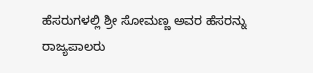ಹೆಸರುಗಳಲ್ಲಿ ಶ್ರೀ ಸೋಮಣ್ಣ ಅವರ ಹೆಸರನ್ನು ರಾಜ್ಯಪಾಲರು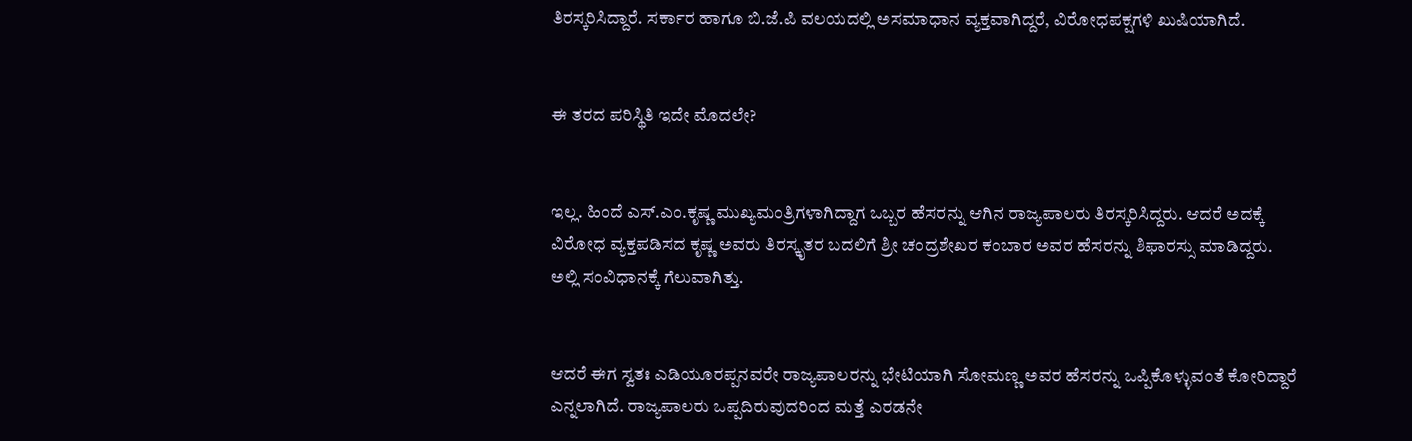ತಿರಸ್ಕರಿಸಿದ್ದಾರೆ. ಸರ್ಕಾರ ಹಾಗೂ ಬಿ.ಜೆ.ಪಿ ವಲಯದಲ್ಲಿ ಅಸಮಾಧಾನ ವ್ಯಕ್ತವಾಗಿದ್ದರೆ, ವಿರೋಧಪಕ್ಷಗಳಿ ಖುಷಿಯಾಗಿದೆ.


ಈ ತರದ ಪರಿಸ್ಥಿತಿ ಇದೇ ಮೊದಲೇ?


ಇಲ್ಲ. ಹಿಂದೆ ಎಸ್.ಎಂ.ಕೃಷ್ಣ ಮುಖ್ಯಮಂತ್ರಿಗಳಾಗಿದ್ದಾಗ ಒಬ್ಬರ ಹೆಸರನ್ನು ಆಗಿನ ರಾಜ್ಯಪಾಲರು ತಿರಸ್ಕರಿಸಿದ್ದರು. ಆದರೆ ಅದಕ್ಕೆ ವಿರೋಧ ವ್ಯಕ್ತಪಡಿಸದ ಕೃಷ್ಣ ಅವರು ತಿರಸ್ಕೃತರ ಬದಲಿಗೆ ಶ್ರೀ ಚಂದ್ರಶೇಖರ ಕಂಬಾರ ಅವರ ಹೆಸರನ್ನು ಶಿಫಾರಸ್ಸು ಮಾಡಿದ್ದರು. ಅಲ್ಲಿ ಸಂವಿಧಾನಕ್ಕೆ ಗೆಲುವಾಗಿತ್ತು.


ಆದರೆ ಈಗ ಸ್ವತಃ ಎಡಿಯೂರಪ್ಪನವರೇ ರಾಜ್ಯಪಾಲರನ್ನು ಭೇಟಿಯಾಗಿ ಸೋಮಣ್ಣ ಅವರ ಹೆಸರನ್ನು ಒಪ್ಪಿಕೊಳ್ಳುವಂತೆ ಕೋರಿದ್ದಾರೆ ಎನ್ನಲಾಗಿದೆ. ರಾಜ್ಯಪಾಲರು ಒಪ್ಪದಿರುವುದರಿಂದ ಮತ್ತೆ ಎರಡನೇ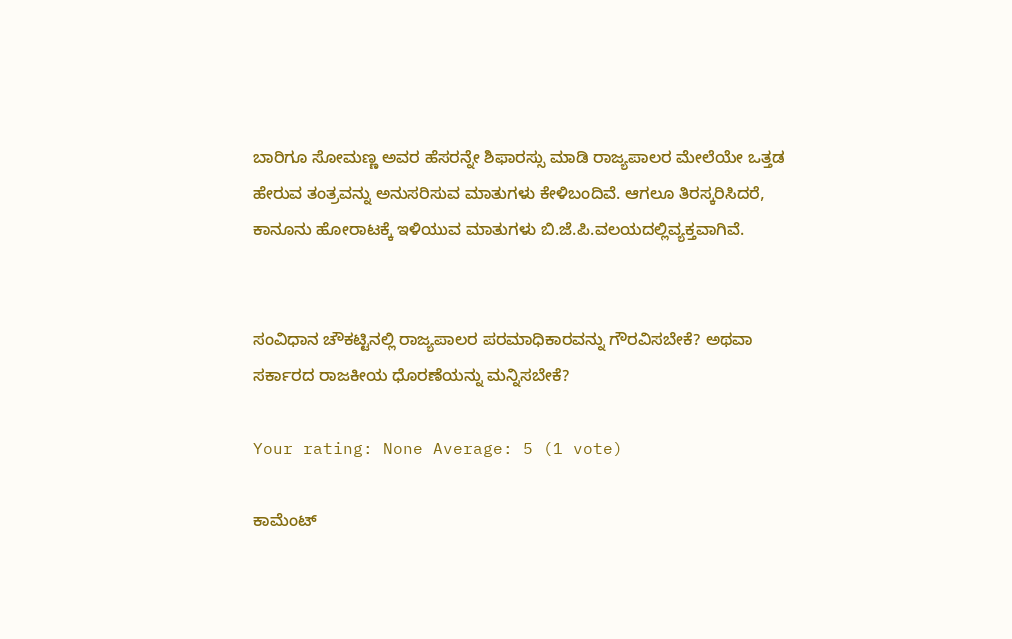ಬಾರಿಗೂ ಸೋಮಣ್ಣ ಅವರ ಹೆಸರನ್ನೇ ಶಿಫಾರಸ್ಸು ಮಾಡಿ ರಾಜ್ಯಪಾಲರ ಮೇಲೆಯೇ ಒತ್ತಡ ಹೇರುವ ತಂತ್ರವನ್ನು ಅನುಸರಿಸುವ ಮಾತುಗಳು ಕೇಳಿಬಂದಿವೆ. ಆಗಲೂ ತಿರಸ್ಕರಿಸಿದರೆ, ಕಾನೂನು ಹೋರಾಟಕ್ಕೆ ಇಳಿಯುವ ಮಾತುಗಳು ಬಿ.ಜೆ.ಪಿ.ವಲಯದಲ್ಲಿವ್ಯಕ್ತವಾಗಿವೆ.


ಸಂವಿಧಾನ ಚೌಕಟ್ಟಿನಲ್ಲಿ ರಾಜ್ಯಪಾಲರ ಪರಮಾಧಿಕಾರವನ್ನು ಗೌರವಿಸಬೇಕೆ? ಅಥವಾ ಸರ್ಕಾರದ ರಾಜಕೀಯ ಧೊರಣೆಯನ್ನು ಮನ್ನಿಸಬೇಕೆ?

Your rating: None Average: 5 (1 vote)

ಕಾಮೆಂಟ್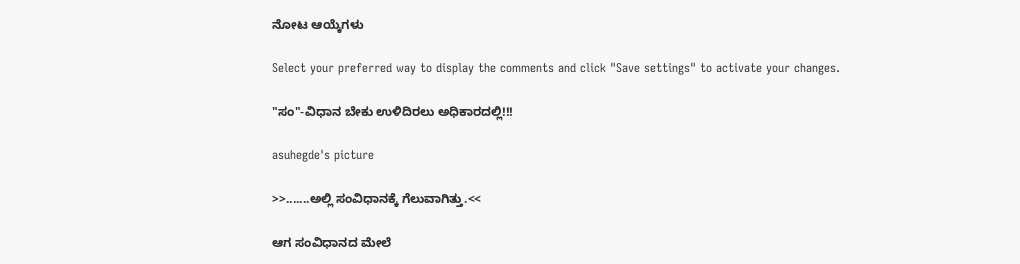ನೋಟ ಆಯ್ಕೆಗಳು

Select your preferred way to display the comments and click "Save settings" to activate your changes.

"ಸಂ"-ವಿಧಾನ ಬೇಕು ಉಳಿದಿರಲು ಅಧಿಕಾರದಲ್ಲಿ!!!

asuhegde's picture

>>.......ಅಲ್ಲಿ ಸಂವಿಧಾನಕ್ಕೆ ಗೆಲುವಾಗಿತ್ತು.<<

ಆಗ ಸಂವಿಧಾನದ ಮೇಲೆ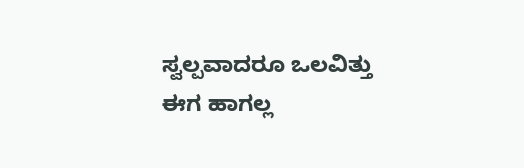ಸ್ವಲ್ಪವಾದರೂ ಒಲವಿತ್ತು
ಈಗ ಹಾಗಲ್ಲ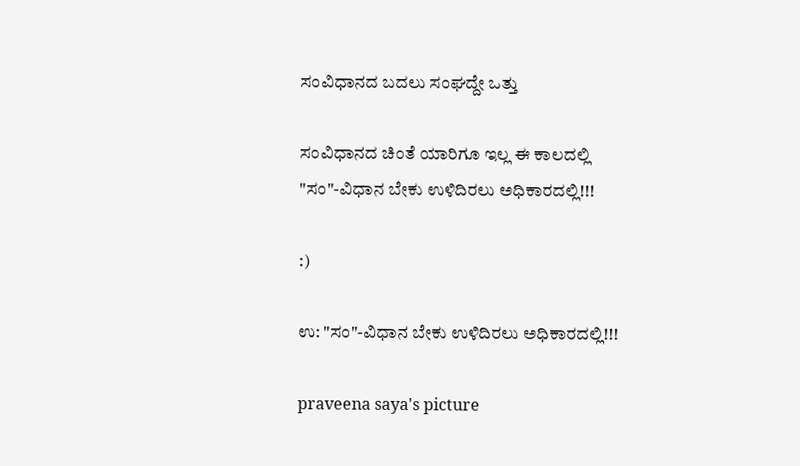ಸಂವಿಧಾನದ ಬದಲು ಸಂಘದ್ದೇ ಒತ್ತು

ಸಂವಿಧಾನದ ಚಿಂತೆ ಯಾರಿಗೂ ಇಲ್ಲ ಈ ಕಾಲದಲ್ಲಿ
"ಸಂ"-ವಿಧಾನ ಬೇಕು ಉಳಿದಿರಲು ಅಧಿಕಾರದಲ್ಲಿ!!!

:)

ಉ: "ಸಂ"-ವಿಧಾನ ಬೇಕು ಉಳಿದಿರಲು ಅಧಿಕಾರದಲ್ಲಿ!!!

praveena saya's picture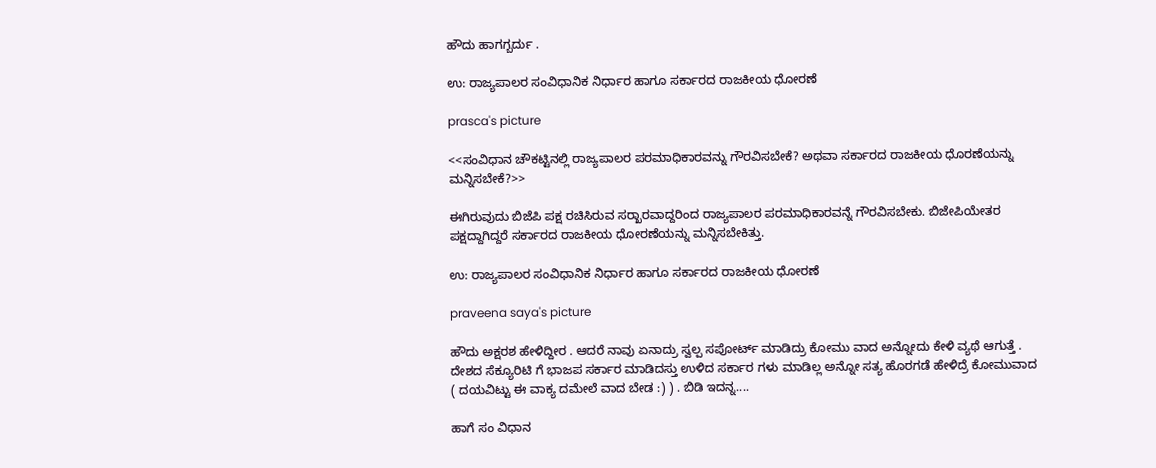ಹೌದು ಹಾಗಗ್ಬರ್ದು .

ಉ: ರಾಜ್ಯಪಾಲರ ಸಂವಿಧಾನಿಕ ನಿರ್ಧಾರ ಹಾಗೂ ಸರ್ಕಾರದ ರಾಜಕೀಯ ಧೋರಣೆ

prasca's picture

<<ಸಂವಿಧಾನ ಚೌಕಟ್ಟಿನಲ್ಲಿ ರಾಜ್ಯಪಾಲರ ಪರಮಾಧಿಕಾರವನ್ನು ಗೌರವಿಸಬೇಕೆ? ಅಥವಾ ಸರ್ಕಾರದ ರಾಜಕೀಯ ಧೊರಣೆಯನ್ನು ಮನ್ನಿಸಬೇಕೆ?>>

ಈಗಿರುವುದು ಬಿಜೆಪಿ ಪಕ್ಷ ರಚಿಸಿರುವ ಸರ್‍ಖಾರವಾದ್ದರಿಂದ ರಾಜ್ಯಪಾಲರ ಪರಮಾಧಿಕಾರವನ್ನೆ ಗೌರವಿಸಬೇಕು. ಬಿಜೇಪಿಯೇತರ ಪಕ್ಷದ್ದಾಗಿದ್ದರೆ ಸರ್ಕಾರದ ರಾಜಕೀಯ ಧೋರಣೆಯನ್ನು ಮನ್ನಿಸಬೇಕಿತ್ತು.

ಉ: ರಾಜ್ಯಪಾಲರ ಸಂವಿಧಾನಿಕ ನಿರ್ಧಾರ ಹಾಗೂ ಸರ್ಕಾರದ ರಾಜಕೀಯ ಧೋರಣೆ

praveena saya's picture

ಹೌದು ಅಕ್ಷರಶ ಹೇಳಿದ್ದೀರ . ಆದರೆ ನಾವು ಏನಾದ್ರು ಸ್ವಲ್ಪ ಸಪೋರ್ಟ್ ಮಾಡಿದ್ರು ಕೋಮು ವಾದ ಅನ್ನೋದು ಕೇಳಿ ವ್ಯಥೆ ಆಗುತ್ತೆ . ದೇಶದ ಸೆಕ್ಯೂರಿಟಿ ಗೆ ಭಾಜಪ ಸರ್ಕಾರ ಮಾಡಿದಸ್ತು ಉಳಿದ ಸರ್ಕಾರ ಗಳು ಮಾಡಿಲ್ಲ ಅನ್ನೋ ಸತ್ಯ ಹೊರಗಡೆ ಹೇಳಿದ್ರೆ ಕೋಮುವಾದ ( ದಯವಿಟ್ಟು ಈ ವಾಕ್ಯ ದಮೇಲೆ ವಾದ ಬೇಡ :) ) . ಬಿಡಿ ಇದನ್ನ....

ಹಾಗೆ ಸಂ ವಿಧಾನ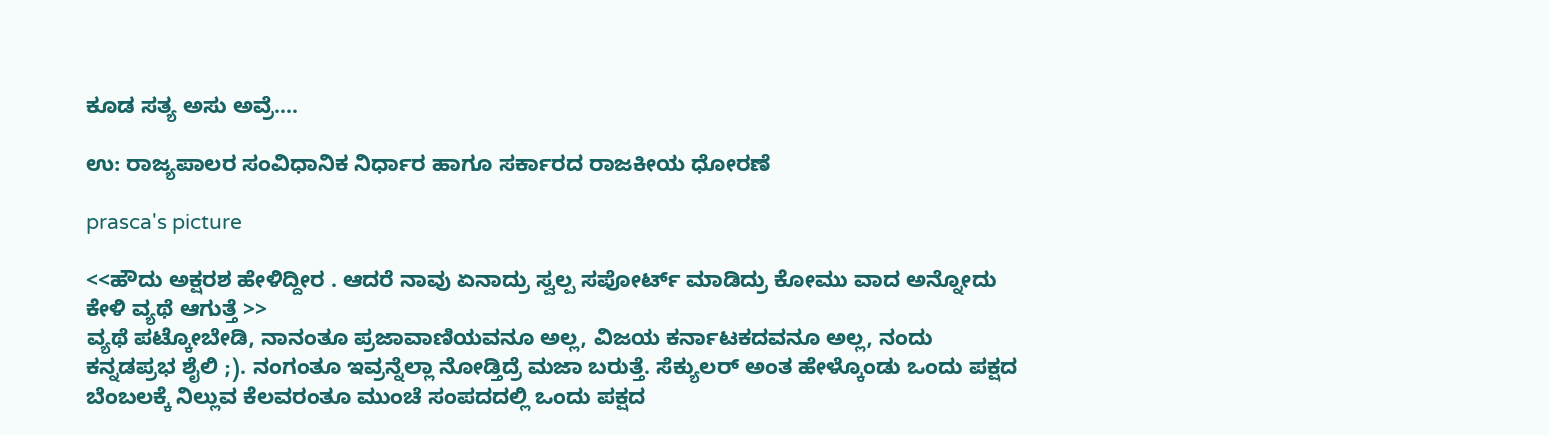ಕೂಡ ಸತ್ಯ ಅಸು ಅವ್ರೆ....

ಉ: ರಾಜ್ಯಪಾಲರ ಸಂವಿಧಾನಿಕ ನಿರ್ಧಾರ ಹಾಗೂ ಸರ್ಕಾರದ ರಾಜಕೀಯ ಧೋರಣೆ

prasca's picture

<<ಹೌದು ಅಕ್ಷರಶ ಹೇಳಿದ್ದೀರ . ಆದರೆ ನಾವು ಏನಾದ್ರು ಸ್ವಲ್ಪ ಸಪೋರ್ಟ್ ಮಾಡಿದ್ರು ಕೋಮು ವಾದ ಅನ್ನೋದು ಕೇಳಿ ವ್ಯಥೆ ಆಗುತ್ತೆ >>
ವ್ಯಥೆ ಪಟ್ಕೋಬೇಡಿ, ನಾನಂತೂ ಪ್ರಜಾವಾಣಿಯವನೂ ಅಲ್ಲ, ವಿಜಯ ಕರ್ನಾಟಕದವನೂ ಅಲ್ಲ, ನಂದು ಕನ್ನಡಪ್ರಭ ಶೈಲಿ ;). ನಂಗಂತೂ ಇವ್ರನ್ನೆಲ್ಲಾ ನೋಡ್ತಿದ್ರೆ ಮಜಾ ಬರುತ್ತೆ. ಸೆಕ್ಯುಲರ್ ಅಂತ ಹೇಳ್ಕೊಂಡು ಒಂದು ಪಕ್ಷದ ಬೆಂಬಲಕ್ಕೆ ನಿಲ್ಲುವ ಕೆಲವರಂತೂ ಮುಂಚೆ ಸಂಪದದಲ್ಲಿ ಒಂದು ಪಕ್ಷದ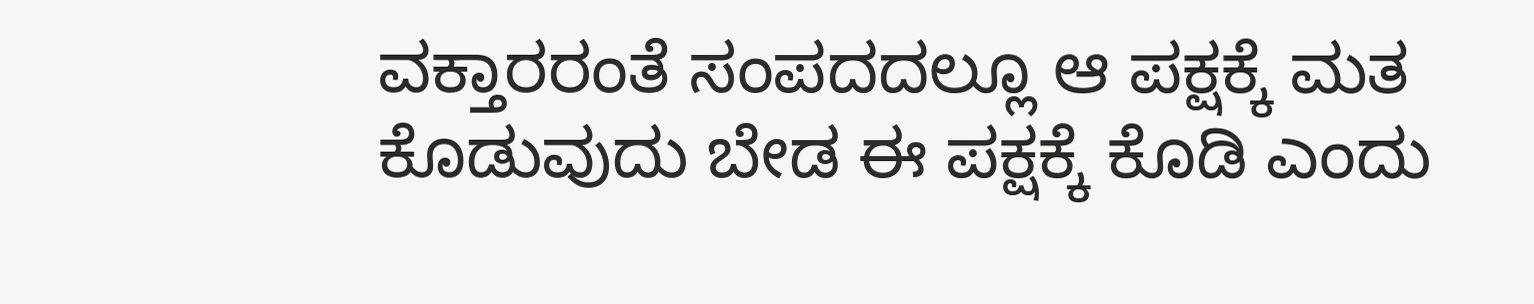ವಕ್ತಾರರಂತೆ ಸಂಪದದಲ್ಲೂ ಆ ಪಕ್ಷಕ್ಕೆ ಮತ ಕೊಡುವುದು ಬೇಡ ಈ ಪಕ್ಷಕ್ಕೆ ಕೊಡಿ ಎಂದು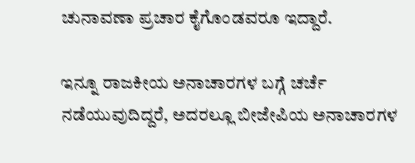ಚುನಾವಣಾ ಪ್ರಚಾರ ಕೈಗೊಂಡವರೂ ಇದ್ದಾರೆ.

ಇನ್ನೂ ರಾಜಕೀಯ ಅನಾಚಾರಗಳ ಬಗ್ಗೆ ಚರ್ಚೆ ನಡೆಯುವುದಿದ್ದರೆ, ಅದರಲ್ಲೂ ಬೀಜೇಪಿಯ ಅನಾಚಾರಗಳ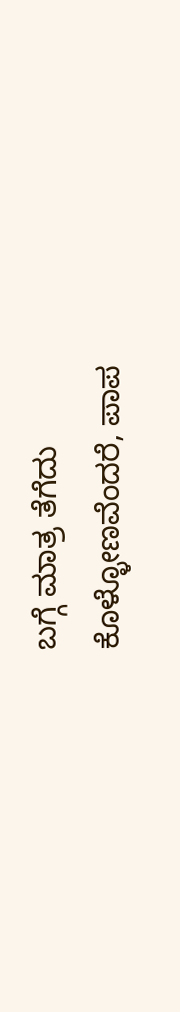ಬಗ್ಗೆ ಮಾತ್ರ ತೆಗೆದು ಕೊಳ್ಳೋಣವೆಂದರೆ, ಪಾಪ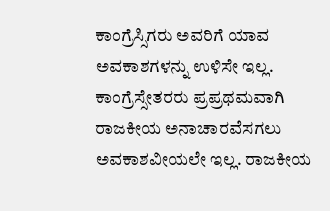ಕಾಂಗ್ರೆಸ್ಸಿಗರು ಅವರಿಗೆ ಯಾವ ಅವಕಾಶಗಳನ್ನು ಉಳಿಸೇ ಇಲ್ಲ. ಕಾಂಗ್ರೆಸ್ಸೇತರರು ಪ್ರಪ್ರಥಮವಾಗಿ ರಾಜಕೀಯ ಅನಾಚಾರವೆಸಗಲು ಅವಕಾಶವೀಯಲೇ ಇಲ್ಲ. ರಾಜಕೀಯ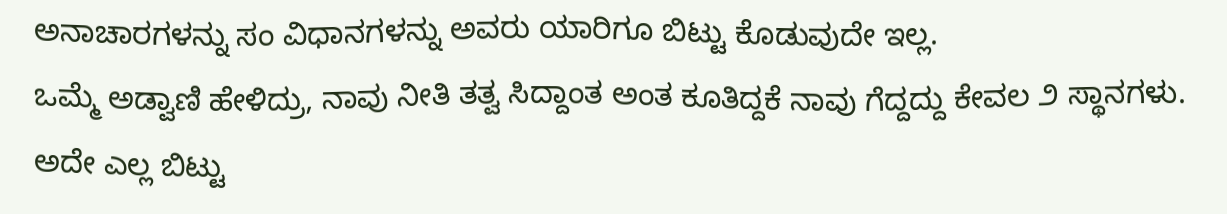ಅನಾಚಾರಗಳನ್ನು ಸಂ ವಿಧಾನಗಳನ್ನು ಅವರು ಯಾರಿಗೂ ಬಿಟ್ಟು ಕೊಡುವುದೇ ಇಲ್ಲ.
ಒಮ್ಮೆ ಅಡ್ವಾಣಿ ಹೇಳಿದ್ರು, ನಾವು ನೀತಿ ತತ್ವ ಸಿದ್ದಾಂತ ಅಂತ ಕೂತಿದ್ದಕೆ ನಾವು ಗೆದ್ದದ್ದು ಕೇವಲ ೨ ಸ್ಥಾನಗಳು. ಅದೇ ಎಲ್ಲ ಬಿಟ್ಟು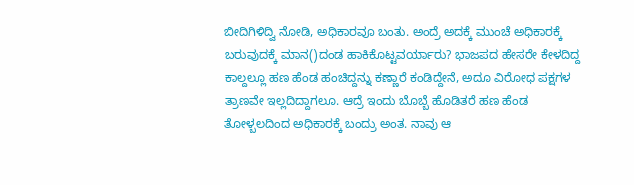ಬೀದಿಗಿಳಿದ್ವಿ ನೋಡಿ, ಅಧಿಕಾರವೂ ಬಂತು. ಅಂದ್ರೆ ಅದಕ್ಕೆ ಮುಂಚೆ ಅಧಿಕಾರಕ್ಕೆ ಬರುವುದಕ್ಕೆ ಮಾನ()ದಂಡ ಹಾಕಿಕೊಟ್ಟವರ್ಯಾರು? ಭಾಜಪದ ಹೇಸರೇ ಕೇಳದಿದ್ದ ಕಾಲ್ದಲ್ಲೂ ಹಣ ಹೆಂಡ ಹಂಚಿದ್ದನ್ನು ಕಣ್ಣಾರೆ ಕಂಡಿದ್ದೇನೆ, ಅದೂ ವಿರೋಧ ಪಕ್ಷಗಳ ತ್ರಾಣವೇ ಇಲ್ಲದಿದ್ದಾಗಲೂ. ಆದ್ರೆ ಇಂದು ಬೊಬ್ಬೆ ಹೊಡಿತರೆ ಹಣ ಹೆಂಡ ತೋಳ್ಬಲದಿಂದ ಅಧಿಕಾರಕ್ಕೆ ಬಂದ್ರು ಅಂತ. ನಾವು ಆ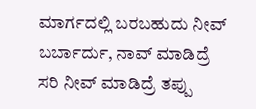ಮಾರ್ಗದಲ್ಲಿ ಬರಬಹುದು ನೀವ್ ಬರ್ಬಾರ್ದು, ನಾವ್ ಮಾಡಿದ್ರೆ ಸರಿ ನೀವ್ ಮಾಡಿದ್ರೆ ತಪ್ಪು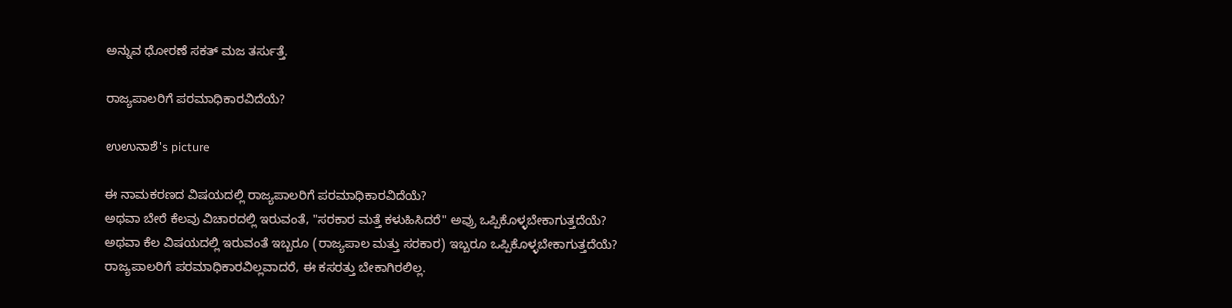ಅನ್ನುವ ಧೋರಣೆ ಸಕತ್ ಮಜ ತರ್ಸುತ್ತೆ.

ರಾಜ್ಯಪಾಲರಿಗೆ ಪರಮಾಧಿಕಾರವಿದೆಯೆ?

ಉಉನಾಶೆ's picture

ಈ ನಾಮಕರಣದ ವಿಷಯದಲ್ಲಿ ರಾಜ್ಯಪಾಲರಿಗೆ ಪರಮಾಧಿಕಾರವಿದೆಯೆ?
ಅಥವಾ ಬೇರೆ ಕೆಲವು ವಿಚಾರದಲ್ಲಿ ಇರುವಂತೆ, "ಸರಕಾರ ಮತ್ತೆ ಕಳುಹಿಸಿದರೆ" ಅವ್ರು ಒಪ್ಪಿಕೊಳ್ಳಬೇಕಾಗುತ್ತದೆಯೆ?
ಅಥವಾ ಕೆಲ ವಿಷಯದಲ್ಲಿ ಇರುವಂತೆ ಇಬ್ಬರೂ (ರಾಜ್ಯಪಾಲ ಮತ್ತು ಸರಕಾರ) ಇಬ್ಬರೂ ಒಪ್ಪಿಕೊಳ್ಳಬೇಕಾಗುತ್ತದೆಯೆ?
ರಾಜ್ಯಪಾಲರಿಗೆ ಪರಮಾಧಿಕಾರವಿಲ್ಲವಾದರೆ, ಈ ಕಸರತ್ತು ಬೇಕಾಗಿರಲಿಲ್ಲ.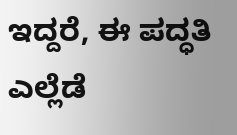ಇದ್ದರೆ, ಈ ಪದ್ಧತಿ ಎಲ್ಲೆಡೆ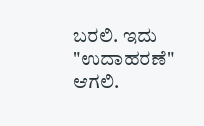ಬರಲಿ. ಇದು "ಉದಾಹರಣೆ" ಆಗಲಿ.